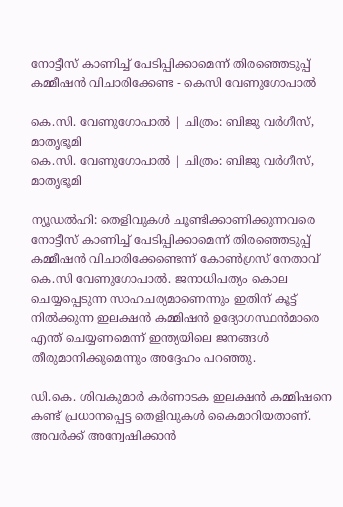നോട്ടീസ് കാണിച്ച് പേടിപ്പിക്കാമെന്ന് തിരഞ്ഞെടുപ്പ് കമ്മീഷൻ വിചാരിക്കേണ്ട - കെസി വേണുഗോപാൽ

കെ.സി. വേണുഗോപാൽ | ചിത്രം: ബിജു വർഗീസ്, മാതൃഭൂമി
കെ.സി. വേണുഗോപാൽ | ചിത്രം: ബിജു വർഗീസ്, മാതൃഭൂമി

ന്യൂഡൽഹി: തെളിവുകൾ ചൂണ്ടിക്കാണിക്കുന്നവരെ നോട്ടീസ് കാണിച്ച് പേടിപ്പിക്കാമെന്ന് തിരഞ്ഞെടുപ്പ് കമ്മീഷൻ വിചാരിക്കേണ്ടെന്ന് കോൺഗ്രസ് നേതാവ് കെ.സി വേണുഗോപാൽ. ജനാധിപത്യം കൊല ചെയ്യപ്പെടുന്ന സാഹചര്യമാണെന്നും ഇതിന് കൂട്ട് നിൽക്കുന്ന ഇലക്ഷൻ കമ്മിഷൻ ഉദ്യോഗസ്ഥൻമാരെ എന്ത് ചെയ്യണമെന്ന് ഇന്ത്യയിലെ ജനങ്ങൾ തീരുമാനിക്കുമെന്നും അദ്ദേഹം പറഞ്ഞു.

ഡി.കെ. ശിവകുമാർ കർണാടക ഇലക്ഷൻ കമ്മിഷനെ കണ്ട് പ്രധാനപ്പെട്ട തെളിവുകൾ കൈമാറിയതാണ്. അവർക്ക് അന്വേഷിക്കാൻ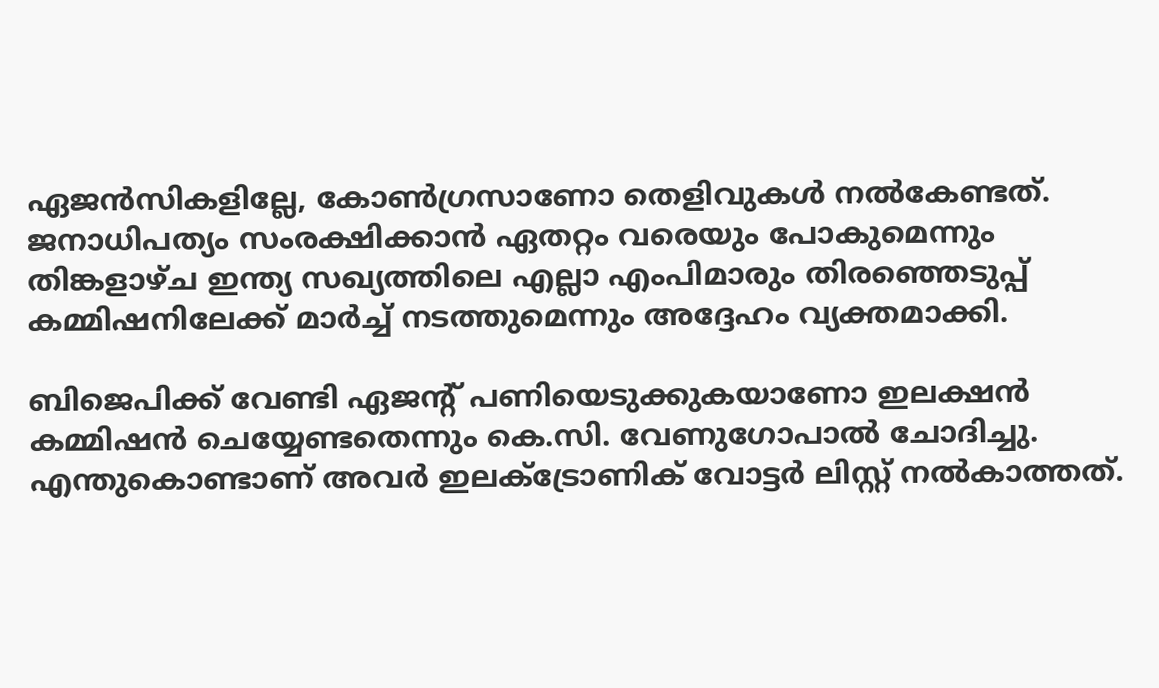ഏജൻസികളില്ലേ, കോൺഗ്രസാണോ തെളിവുകൾ നൽ‍കേണ്ടത്. ജനാധിപത്യം സംരക്ഷിക്കാൻ ഏതറ്റം വരെയും പോകുമെന്നും തിങ്കളാഴ്ച ഇന്ത്യ സഖ്യത്തിലെ എല്ലാ എംപിമാരും തിരഞ്ഞെടുപ്പ് കമ്മിഷനിലേക്ക് മാർച്ച് നടത്തുമെന്നും അദ്ദേഹം വ്യക്തമാക്കി.

ബിജെപിക്ക് വേണ്ടി ഏജന്റ് പണിയെടുക്കുകയാണോ ഇലക്ഷൻ കമ്മിഷൻ ചെയ്യേണ്ടതെന്നും കെ.സി. വേണുഗോപാൽ ചോദിച്ചു. എന്തുകൊണ്ടാണ് അവർ ഇലക്ട്രോണിക് വോട്ടർ ലിസ്റ്റ് നൽകാത്തത്.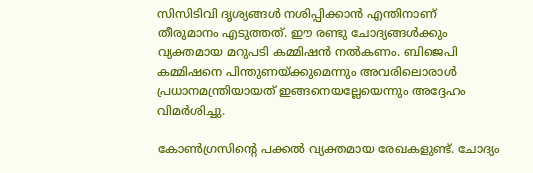സിസിടിവി ദൃശ്യങ്ങൾ നശിപ്പിക്കാൻ എന്തിനാണ് തീരുമാനം എടുത്തത്. ഈ രണ്ടു ചോദ്യങ്ങൾക്കും വ്യക്തമായ മറുപടി കമ്മിഷൻ നൽകണം. ബിജെപി കമ്മിഷനെ പിന്തുണയ്ക്കുമെന്നും അവരിലൊരാൾ പ്രധാനമന്ത്രിയായത് ഇങ്ങനെയല്ലേയെന്നും അദ്ദേഹം വിമർശിച്ചു.

കോൺഗ്രസിന്റെ പക്കൽ വ്യക്തമായ രേഖകളുണ്ട്. ചോദ്യം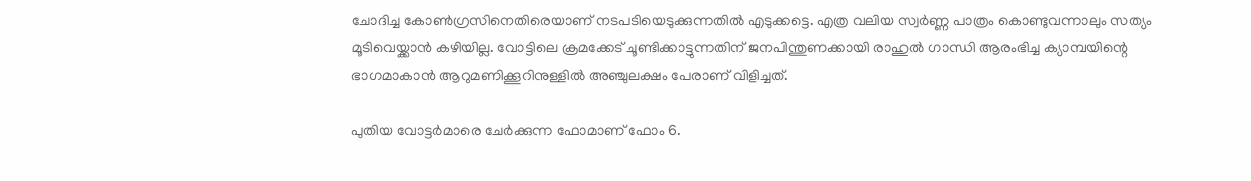ചോദിച്ച കോൺഗ്രസിനെതിരെയാണ് നടപടിയെടുക്കുന്നതിൽ എടുക്കട്ടെ. എത്ര വലിയ സ്വർണ്ണ പാത്രം കൊണ്ടുവന്നാലും സത്യം മൂടിവെയ്ക്കാൻ കഴിയില്ല. വോട്ടിലെ ക്രമക്കേട് ചൂണ്ടിക്കാട്ടുന്നതിന് ജനപിന്തുണക്കായി രാഹുൽ ഗാന്ധി ആരംഭിച്ച ക്യാമ്പയിന്റെ ഭാഗമാകാൻ ആറുമണിക്കൂറിനുള്ളിൽ അഞ്ചുലക്ഷം പേരാണ് വിളിച്ചത്.

പുതിയ വോട്ടർമാരെ ചേർക്കുന്ന ഫോമാണ് ഫോം 6.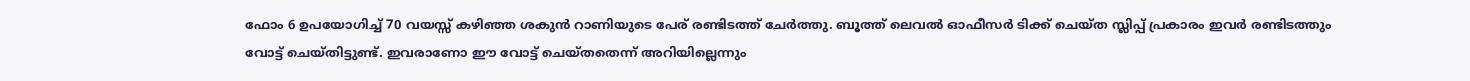ഫോം 6 ഉപയോഗിച്ച് 70 വയസ്സ് കഴിഞ്ഞ ശകുൻ റാണിയുടെ പേര് രണ്ടിടത്ത് ചേർത്തു. ബൂത്ത് ലെവൽ ഓഫീസർ ടിക്ക് ചെയ്ത സ്ലിപ്പ് പ്രകാരം ഇവർ രണ്ടിടത്തും വോട്ട് ചെയ്തിട്ടുണ്ട്. ഇവരാണോ ഈ വോട്ട് ചെയ്തതെന്ന് അറിയില്ലെന്നും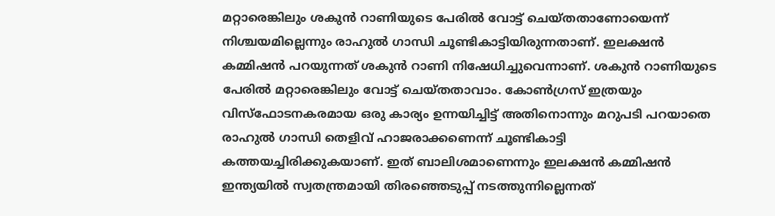മറ്റാരെങ്കിലും ശകുൻ റാണിയുടെ പേരിൽ വോട്ട് ചെയ്തതാണോയെന്ന് നിശ്ചയമില്ലെന്നും രാഹുൽ ഗാന്ധി ചൂണ്ടികാട്ടിയിരുന്നതാണ്. ഇലക്ഷൻ കമ്മിഷൻ പറയുന്നത് ശകുൻ റാണി നിഷേധിച്ചുവെന്നാണ്. ശകുൻ റാണിയുടെ പേരിൽ മറ്റാരെങ്കിലും വോട്ട് ചെയ്തതാവാം. കോൺഗ്രസ് ഇത്രയും വിസ്ഫോടനകരമായ ഒരു കാര്യം ഉന്നയിച്ചിട്ട് അതിനൊന്നും മറുപടി പറയാതെ രാഹുൽ ഗാന്ധി തെളിവ് ഹാജരാക്കണെന്ന് ചൂണ്ടികാട്ടി കത്തയച്ചിരിക്കുകയാണ്. ഇത് ബാലിശമാണെന്നും ഇലക്ഷൻ കമ്മിഷൻ ഇന്ത്യയിൽ സ്വതന്ത്രമായി തിരഞ്ഞെടുപ്പ് നടത്തുന്നില്ലെന്നത്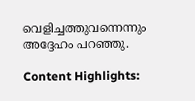വെളിച്ചത്തുവന്നെന്നും അദ്ദേഹം പറഞ്ഞു.

Content Highlights: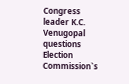Congress leader K.C. Venugopal questions Election Commission`s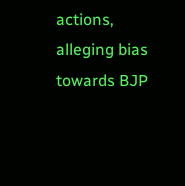actions, alleging bias towards BJP